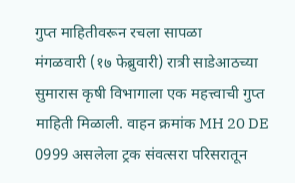गुप्त माहितीवरून रचला सापळा
मंगळवारी (१७ फेब्रुवारी) रात्री साडेआठच्या सुमारास कृषी विभागाला एक महत्त्वाची गुप्त माहिती मिळाली. वाहन क्रमांक MH 20 DE 0999 असलेला ट्रक संवत्सरा परिसरातून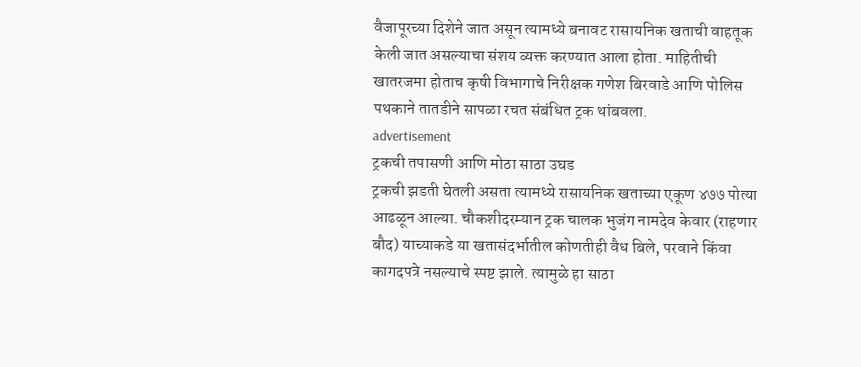वैजापूरच्या दिशेने जात असून त्यामध्ये बनावट रासायनिक खताची वाहतूक केली जात असल्याचा संशय व्यक्त करण्यात आला होता. माहितीची खातरजमा होताच कृषी विभागाचे निरीक्षक गणेश बिरवाडे आणि पोलिस पथकाने तातडीने सापळा रचत संबंधित ट्रक थांबवला.
advertisement
ट्रकची तपासणी आणि मोठा साठा उघड
ट्रकची झडती घेतली असता त्यामध्ये रासायनिक खताच्या एकूण ४७७ पोत्या आढळून आल्या. चौकशीदरम्यान ट्रक चालक भुजंग नामदेव केवार (राहणार बौद) याच्याकडे या खतासंदर्भातील कोणतीही वैध बिले, परवाने किंवा कागदपत्रे नसल्याचे स्पष्ट झाले. त्यामुळे हा साठा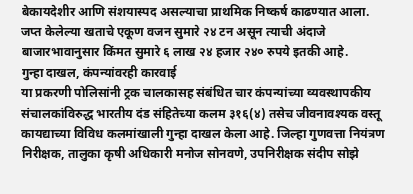बेकायदेशीर आणि संशयास्पद असल्याचा प्राथमिक निष्कर्ष काढण्यात आला. जप्त केलेल्या खताचे एकूण वजन सुमारे २४ टन असून त्याची अंदाजे बाजारभावानुसार किंमत सुमारे ६ लाख २४ हजार २४० रुपये इतकी आहे.
गुन्हा दाखल, कंपन्यांवरही कारवाई
या प्रकरणी पोलिसांनी ट्रक चालकासह संबंधित चार कंपन्यांच्या व्यवस्थापकीय संचालकांविरुद्ध भारतीय दंड संहितेच्या कलम ३१६(४) तसेच जीवनावश्यक वस्तू कायद्याच्या विविध कलमांखाली गुन्हा दाखल केला आहे. जिल्हा गुणवत्ता नियंत्रण निरीक्षक, तालुका कृषी अधिकारी मनोज सोनवणे, उपनिरीक्षक संदीप सोझे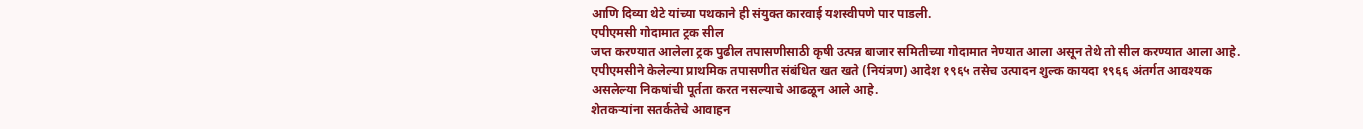आणि दिव्या थेटे यांच्या पथकाने ही संयुक्त कारवाई यशस्वीपणे पार पाडली.
एपीएमसी गोदामात ट्रक सील
जप्त करण्यात आलेला ट्रक पुढील तपासणीसाठी कृषी उत्पन्न बाजार समितीच्या गोदामात नेण्यात आला असून तेथे तो सील करण्यात आला आहे. एपीएमसीने केलेल्या प्राथमिक तपासणीत संबंधित खत खते (नियंत्रण) आदेश १९६५ तसेच उत्पादन शुल्क कायदा १९६६ अंतर्गत आवश्यक असलेल्या निकषांची पूर्तता करत नसल्याचे आढळून आले आहे.
शेतकऱ्यांना सतर्कतेचे आवाहन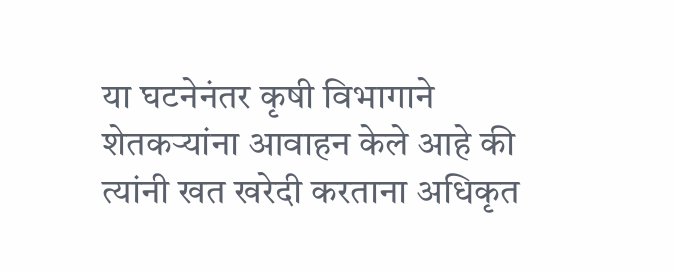या घटनेनंतर कृषी विभागाने शेतकऱ्यांना आवाहन केले आहे की त्यांनी खत खरेदी करताना अधिकृत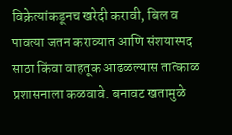विक्रेत्यांकडूनच खरेदी करावी, बिल व पावत्या जतन कराव्यात आणि संशयास्पद साठा किंवा वाहतूक आढळल्यास तात्काळ प्रशासनाला कळवावे. बनावट खतामुळे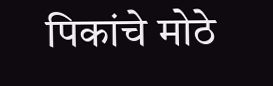पिकांचे मोठे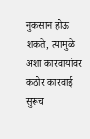नुकसान होऊ शकते, त्यामुळे अशा कारवायांवर कठोर कारवाई सुरूच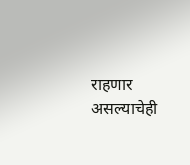राहणार असल्याचेही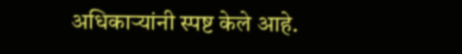अधिकाऱ्यांनी स्पष्ट केले आहे.